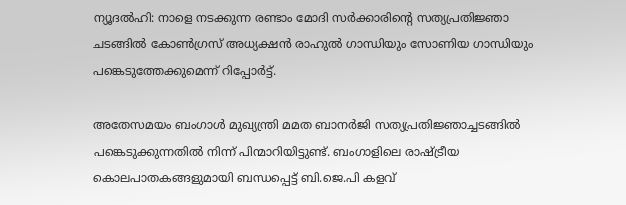ന്യൂദല്‍ഹി: നാളെ നടക്കുന്ന രണ്ടാം മോദി സര്‍ക്കാരിന്റെ സത്യപ്രതിജ്ഞാ ചടങ്ങില്‍ കോണ്‍ഗ്രസ് അധ്യക്ഷന്‍ രാഹുല്‍ ഗാന്ധിയും സോണിയ ഗാന്ധിയും പങ്കെടുത്തേക്കുമെന്ന് റിപ്പോര്‍ട്ട്.

അതേസമയം ബംഗാള്‍ മുഖ്യന്ത്രി മമത ബാനര്‍ജി സത്യപ്രതിജ്ഞാച്ചടങ്ങില്‍ പങ്കെടുക്കുന്നതില്‍ നിന്ന് പിന്മാറിയിട്ടുണ്ട്. ബംഗാളിലെ രാഷ്ട്രീയ കൊലപാതകങ്ങളുമായി ബന്ധപ്പെട്ട് ബി.ജെ.പി കളവ്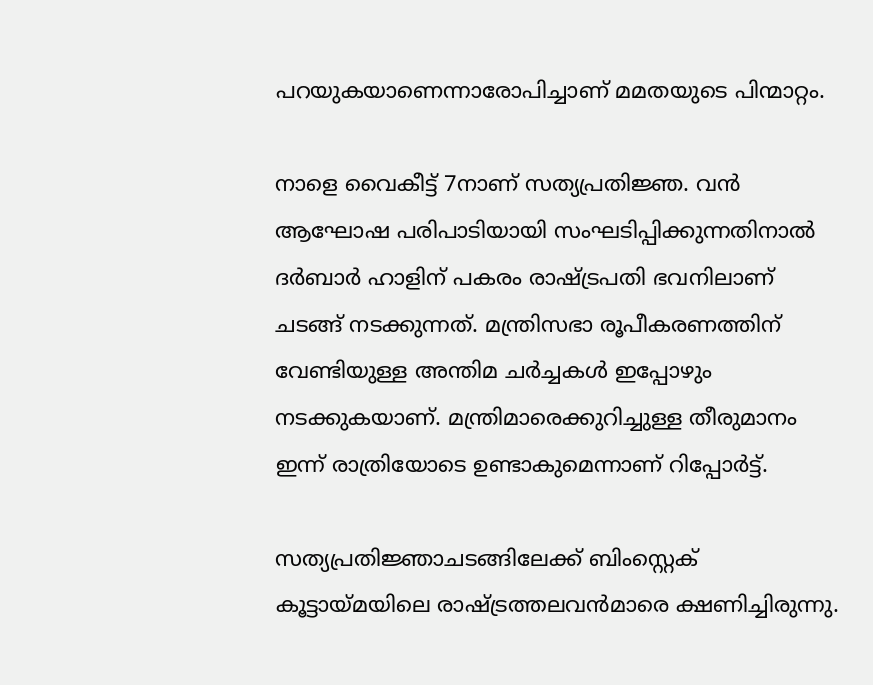പറയുകയാണെന്നാരോപിച്ചാണ് മമതയുടെ പിന്മാറ്റം.

നാളെ വൈകീട്ട് 7നാണ് സത്യപ്രതിജ്ഞ. വന്‍ ആഘോഷ പരിപാടിയായി സംഘടിപ്പിക്കുന്നതിനാല്‍ ദര്‍ബാര്‍ ഹാളിന് പകരം രാഷ്ട്രപതി ഭവനിലാണ് ചടങ്ങ് നടക്കുന്നത്. മന്ത്രിസഭാ രൂപീകരണത്തിന് വേണ്ടിയുള്ള അന്തിമ ചര്‍ച്ചകള്‍ ഇപ്പോഴും നടക്കുകയാണ്. മന്ത്രിമാരെക്കുറിച്ചുള്ള തീരുമാനം ഇന്ന് രാത്രിയോടെ ഉണ്ടാകുമെന്നാണ് റിപ്പോര്‍ട്ട്.

സത്യപ്രതിജ്ഞാചടങ്ങിലേക്ക് ബിംസ്റ്റെക് കൂട്ടായ്മയിലെ രാഷ്ട്രത്തലവന്‍മാരെ ക്ഷണിച്ചിരുന്നു.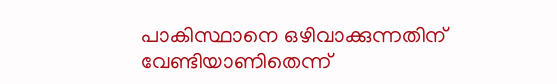പാകിസ്ഥാനെ ഒഴിവാക്കുന്നതിന് വേണ്ടിയാണിതെന്ന്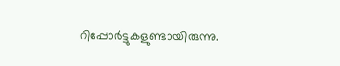റിപ്പോര്‍ട്ടുകളുണ്ടായിരുന്നു.